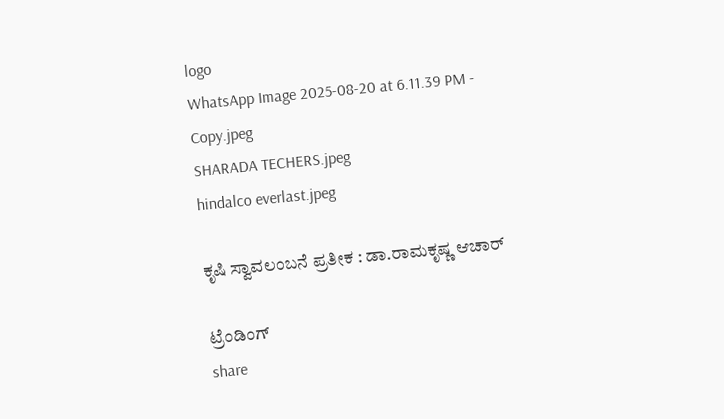logo
WhatsApp Image 2025-08-20 at 6.11.39 PM - Copy.jpeg
SHARADA TECHERS.jpeg
hindalco everlast.jpeg

ಕೃಷಿ ಸ್ವಾವಲಂಬನೆ ಪ್ರತೀಕ : ಡಾ.ರಾಮಕೃಷ್ಣ ಆಚಾರ್

ಟ್ರೆಂಡಿಂಗ್
share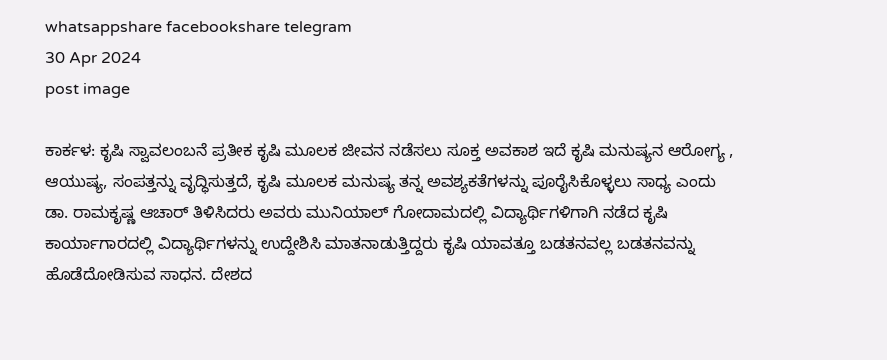whatsappshare facebookshare telegram
30 Apr 2024
post image

ಕಾರ್ಕಳ: ಕೃಷಿ ಸ್ವಾವಲಂಬನೆ ಪ್ರತೀಕ ಕೃಷಿ ಮೂಲಕ ಜೀವನ ನಡೆಸಲು ಸೂಕ್ತ ಅವಕಾಶ ಇದೆ ಕೃಷಿ ಮನುಷ್ಯನ ಆರೋಗ್ಯ , ಆಯುಷ್ಯ, ಸಂಪತ್ತನ್ನು ವೃದ್ಧಿಸುತ್ತದೆ, ಕೃಷಿ ಮೂಲಕ ಮನುಷ್ಯ ತನ್ನ ಅವಶ್ಯಕತೆಗಳನ್ನು ಪೂರೈಸಿಕೊಳ್ಳಲು ಸಾಧ್ಯ ಎಂದು ಡಾ. ರಾಮಕೃಷ್ಣ ಆಚಾರ್ ತಿಳಿಸಿದರು ಅವರು ಮುನಿಯಾಲ್ ಗೋದಾಮದಲ್ಲಿ ವಿದ್ಯಾರ್ಥಿಗಳಿಗಾಗಿ ನಡೆದ ಕೃಷಿ ಕಾರ್ಯಾಗಾರದಲ್ಲಿ ವಿದ್ಯಾರ್ಥಿಗಳನ್ನು ಉದ್ದೇಶಿಸಿ ಮಾತನಾಡುತ್ತಿದ್ದರು ಕೃಷಿ ಯಾವತ್ತೂ ಬಡತನವಲ್ಲ ಬಡತನವನ್ನು ಹೊಡೆದೋಡಿಸುವ ಸಾಧನ. ದೇಶದ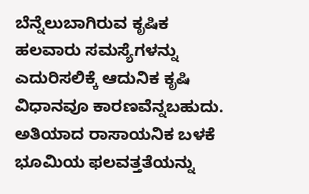ಬೆನ್ನೆಲುಬಾಗಿರುವ ಕೃಷಿಕ ಹಲವಾರು ಸಮಸ್ಯೆಗಳನ್ನು ಎದುರಿಸಲಿಕ್ಕೆ ಆದುನಿಕ ಕೃಷಿ ವಿಧಾನವೂ ಕಾರಣವೆನ್ನಬಹುದು. ಅತಿಯಾದ ರಾಸಾಯನಿಕ ಬಳಕೆ ಭೂಮಿಯ ಫಲವತ್ತತೆಯನ್ನು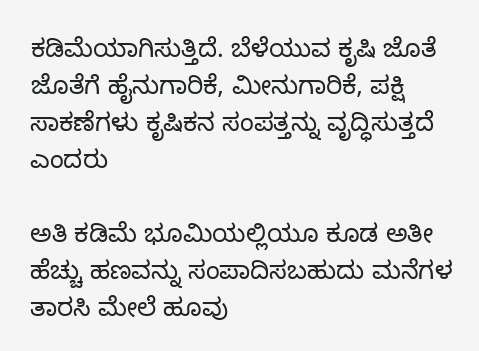ಕಡಿಮೆಯಾಗಿಸುತ್ತಿದೆ. ಬೆಳೆಯುವ ಕೃಷಿ ಜೊತೆ ಜೊತೆಗೆ ಹೈನುಗಾರಿಕೆ, ಮೀನುಗಾರಿಕೆ, ಪಕ್ಷಿ ಸಾಕಣೆಗಳು ಕೃಷಿಕನ ಸಂಪತ್ತನ್ನು ವೃದ್ಧಿಸುತ್ತದೆ ಎಂದರು

ಅತಿ ಕಡಿಮೆ ಭೂಮಿಯಲ್ಲಿಯೂ ಕೂಡ ಅತೀ ಹೆಚ್ಚು ಹಣವನ್ನು ಸಂಪಾದಿಸಬಹುದು ಮನೆಗಳ ತಾರಸಿ ಮೇಲೆ ಹೂವು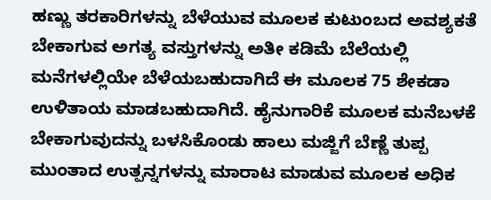ಹಣ್ಣು ತರಕಾರಿಗಳನ್ನು ಬೆಳೆಯುವ ಮೂಲಕ ಕುಟುಂಬದ ಅವಶ್ಯಕತೆ ಬೇಕಾಗುವ ಅಗತ್ಯ ವಸ್ತುಗಳನ್ನು ಅತೀ ಕಡಿಮೆ ಬೆಲೆಯಲ್ಲಿ ಮನೆಗಳಲ್ಲಿಯೇ ಬೆಳೆಯಬಹುದಾಗಿದೆ ಈ ಮೂಲಕ 75 ಶೇಕಡಾ ಉಳಿತಾಯ ಮಾಡಬಹುದಾಗಿದೆ. ಹೈನುಗಾರಿಕೆ ಮೂಲಕ ಮನೆಬಳಕೆ ಬೇಕಾಗುವುದನ್ನು ಬಳಸಿಕೊಂಡು ಹಾಲು ಮಜ್ಜಿಗೆ ಬೆಣ್ಣೆ ತುಪ್ಪ ಮುಂತಾದ ಉತ್ಪನ್ನಗಳನ್ನು ಮಾರಾಟ ಮಾಡುವ ಮೂಲಕ ಅಧಿಕ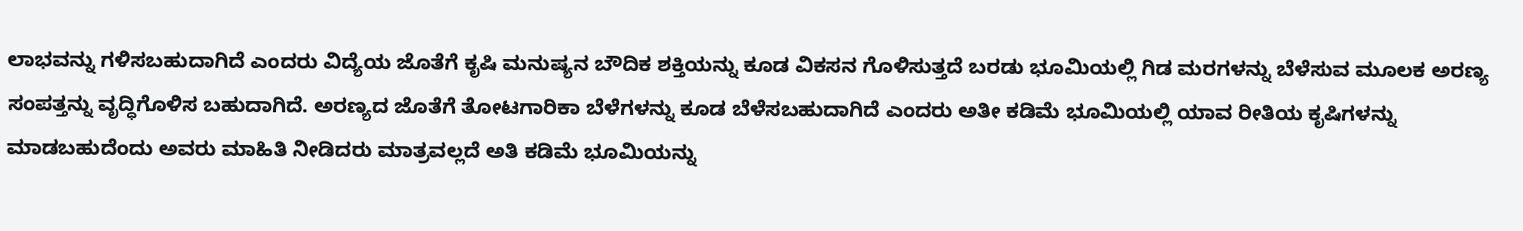ಲಾಭವನ್ನು ಗಳಿಸಬಹುದಾಗಿದೆ ಎಂದರು ವಿದ್ಯೆಯ ಜೊತೆಗೆ ಕೃಷಿ ಮನುಷ್ಯನ ಬೌದಿಕ ಶಕ್ತಿಯನ್ನು ಕೂಡ ವಿಕಸನ ಗೊಳಿಸುತ್ತದೆ ಬರಡು ಭೂಮಿಯಲ್ಲಿ ಗಿಡ ಮರಗಳನ್ನು ಬೆಳೆಸುವ ಮೂಲಕ ಅರಣ್ಯ ಸಂಪತ್ತನ್ನು ವೃದ್ಧಿಗೊಳಿಸ ಬಹುದಾಗಿದೆ. ಅರಣ್ಯದ ಜೊತೆಗೆ ತೋಟಗಾರಿಕಾ ಬೆಳೆಗಳನ್ನು ಕೂಡ ಬೆಳೆಸಬಹುದಾಗಿದೆ ಎಂದರು ಅತೀ ಕಡಿಮೆ ಭೂಮಿಯಲ್ಲಿ ಯಾವ ರೀತಿಯ ಕೃಷಿಗಳನ್ನು ಮಾಡಬಹುದೆಂದು ಅವರು ಮಾಹಿತಿ ನೀಡಿದರು ಮಾತ್ರವಲ್ಲದೆ ಅತಿ ಕಡಿಮೆ ಭೂಮಿಯನ್ನು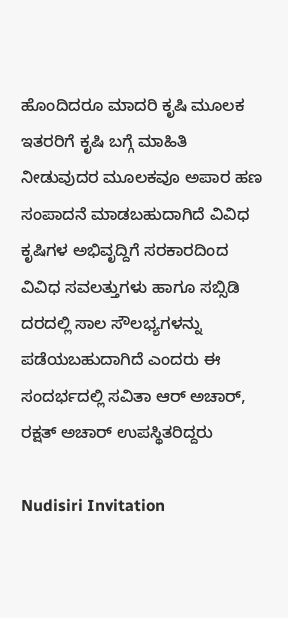ಹೊಂದಿದರೂ ಮಾದರಿ ಕೃಷಿ ಮೂಲಕ ಇತರರಿಗೆ ಕೃಷಿ ಬಗ್ಗೆ ಮಾಹಿತಿ ನೀಡುವುದರ ಮೂಲಕವೂ ಅಪಾರ ಹಣ ಸಂಪಾದನೆ ಮಾಡಬಹುದಾಗಿದೆ ವಿವಿಧ ಕೃಷಿಗಳ ಅಭಿವೃದ್ದಿಗೆ ಸರಕಾರದಿಂದ ವಿವಿಧ ಸವಲತ್ತುಗಳು ಹಾಗೂ ಸಬ್ಸಿಡಿ ದರದಲ್ಲಿ ಸಾಲ ಸೌಲಭ್ಯಗಳನ್ನು ಪಡೆಯಬಹುದಾಗಿದೆ ಎಂದರು ಈ ಸಂದರ್ಭದಲ್ಲಿ ಸವಿತಾ ಆರ್ ಅಚಾರ್, ರಕ್ಷತ್ ಅಚಾರ್ ಉಪಸ್ಥಿತರಿದ್ದರು

Nudisiri Invitation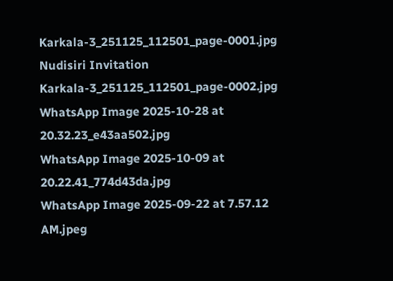Karkala-3_251125_112501_page-0001.jpg
Nudisiri Invitation Karkala-3_251125_112501_page-0002.jpg
WhatsApp Image 2025-10-28 at 20.32.23_e43aa502.jpg
WhatsApp Image 2025-10-09 at 20.22.41_774d43da.jpg
WhatsApp Image 2025-09-22 at 7.57.12 AM.jpeg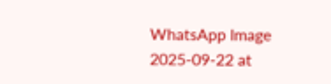WhatsApp Image 2025-09-22 at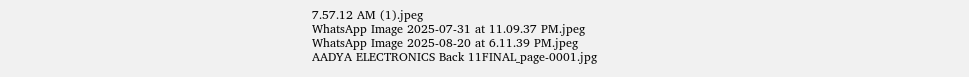7.57.12 AM (1).jpeg
WhatsApp Image 2025-07-31 at 11.09.37 PM.jpeg
WhatsApp Image 2025-08-20 at 6.11.39 PM.jpeg
AADYA ELECTRONICS Back 11FINAL_page-0001.jpg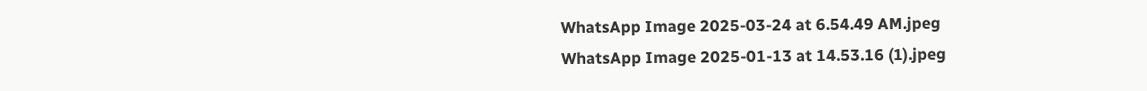WhatsApp Image 2025-03-24 at 6.54.49 AM.jpeg
WhatsApp Image 2025-01-13 at 14.53.16 (1).jpeg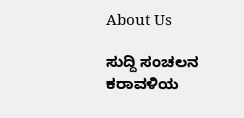About Us

ಸುದ್ದಿ ಸಂಚಲನ ಕರಾವಳಿಯ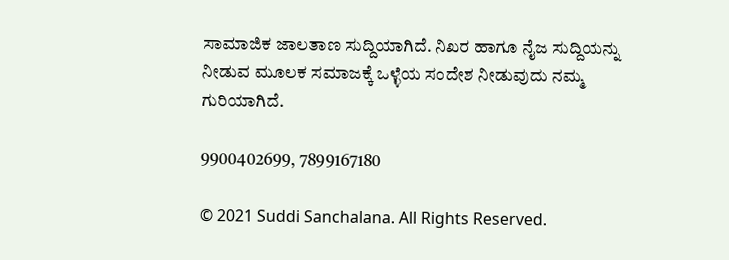ಸಾಮಾಜಿಕ ಜಾಲತಾಣ ಸುದ್ದಿಯಾಗಿದೆ. ನಿಖರ ಹಾಗೂ ನೈಜ ಸುದ್ದಿಯನ್ನು ನೀಡುವ ಮೂಲಕ ಸಮಾಜಕ್ಕೆ ಒಳ್ಳೆಯ ಸಂದೇಶ ನೀಡುವುದು ನಮ್ಮ ಗುರಿಯಾಗಿದೆ.

9900402699, 7899167180

© 2021 Suddi Sanchalana. All Rights Reserved.